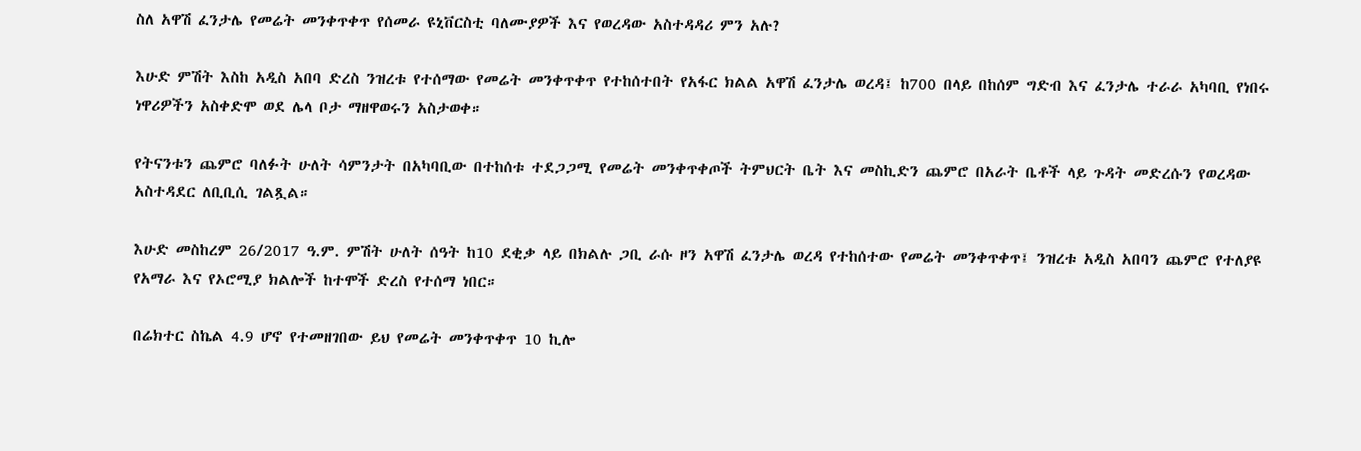ስለ አዋሽ ፈንታሌ የመሬት መንቀጥቀጥ የሰመራ ዩኒቨርስቲ ባለሙያዎች እና የወረዳው አስተዳዳሪ ምን አሉ?

እሁድ ምሽት እስከ አዲስ አበባ ድረስ ንዝረቱ የተሰማው የመሬት መንቀጥቀጥ የተከሰተበት የአፋር ክልል አዋሽ ፈንታሌ ወረዳ፤ ከ700 በላይ በከሰም ግድብ እና ፈንታሌ ተራራ አካባቢ የነበሩ ነዋሪዎችን አስቀድሞ ወደ ሌላ ቦታ ማዘዋወሩን አስታወቀ።

የትናንቱን ጨምሮ ባለፉት ሁለት ሳምንታት በአካባቢው በተከሰቱ ተደጋጋሚ የመሬት መንቀጥቀጦች ትምህርት ቤት እና መስኪድን ጨምሮ በአራት ቤቶች ላይ ጉዳት መድረሱን የወረዳው አስተዳደር ለቢቢሲ ገልጿል።

እሁድ መስከረም 26/2017 ዓ.ም. ምሽት ሁለት ሰዓት ከ10 ደቂቃ ላይ በክልሉ ጋቢ ራሱ ዞን አዋሽ ፈንታሌ ወረዳ የተከሰተው የመሬት መንቀጥቀጥ፤ ንዝረቱ አዲስ አበባን ጨምሮ የተለያዩ የአማራ እና የኦሮሚያ ክልሎች ከተሞች ድረስ የተሰማ ነበር።

በሬክተር ስኬል 4.9 ሆኖ የተመዘገበው ይህ የመሬት መንቀጥቀጥ 10 ኪሎ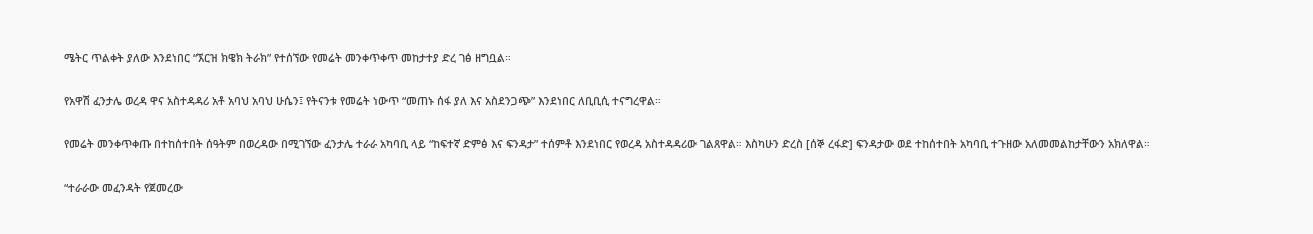ሜትር ጥልቀት ያለው እንደነበር “ኧርዝ ክዌክ ትራክ” የተሰኘው የመሬት መንቀጥቀጥ መከታተያ ድረ ገፅ ዘግቧል።

የአዋሽ ፈንታሌ ወረዳ ዋና አስተዳዳሪ አቶ አባህ አባህ ሁሴን፤ የትናንቱ የመሬት ነውጥ “መጠኑ ሰፋ ያለ እና አስደንጋጭ” እንደነበር ለቢቢሲ ተናግረዋል።

የመሬት መንቀጥቀጡ በተከሰተበት ሰዓትም በወረዳው በሚገኘው ፈንታሌ ተራራ አካባቢ ላይ “ከፍተኛ ድምፅ እና ፍንዳታ” ተሰምቶ እንደነበር የወረዳ አስተዳዳሪው ገልጸዋል። እስካሁን ድረስ [ሰኞ ረፋድ] ፍንዳታው ወደ ተከሰተበት አካባቢ ተጉዘው አለመመልከታቸውን አክለዋል።

“ተራራው መፈንዳት የጀመረው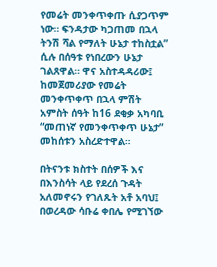የመሬት መንቀጥቀጡ ሲያጋጥም ነው። ፍንዳታው ካጋጠመ በኋላ ትንሽ ሻል የማለት ሁኔታ ተከስቷል” ሲሉ በሰዓቱ የነበረውን ሁኔታ ገልጸዋል። ዋና አስተዳዳሪው፤ ከመጀመሪያው የመሬት መንቀጥቀጥ በኋላ ምሽት አምስት ሰዓት ከ16 ደቂቃ አካባቢ “መጠነኛ የመንቀጥቀጥ ሁኔታ” መከሰቱን አስረድተዋል።

በትናንቱ ክስተት በሰዎች እና በእንስሳት ላይ የደረሰ ጉዳት አለመኖሩን የገለጹት አቶ አባህ፤ በወረዳው ሳቡሬ ቀበሌ የሚገኘው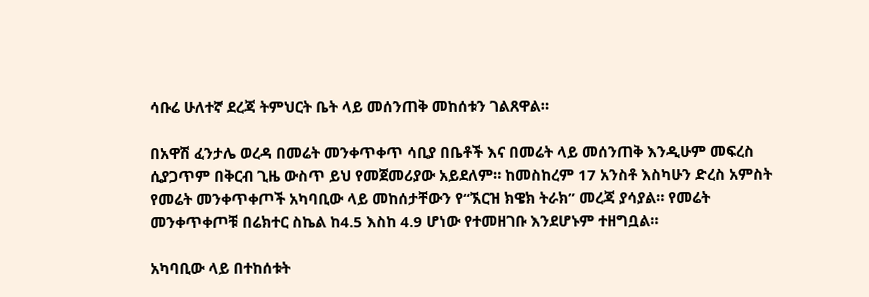ሳቡሬ ሁለተኛ ደረጃ ትምህርት ቤት ላይ መሰንጠቅ መከሰቱን ገልጸዋል።

በአዋሽ ፈንታሌ ወረዳ በመሬት መንቀጥቀጥ ሳቢያ በቤቶች እና በመሬት ላይ መሰንጠቅ እንዲሁም መፍረስ ሲያጋጥም በቅርብ ጊዜ ውስጥ ይህ የመጀመሪያው አይደለም። ከመስከረም 17 አንስቶ እስካሁን ድረስ አምስት የመሬት መንቀጥቀጦች አካባቢው ላይ መከሰታቸውን የ“ኧርዝ ክዌክ ትራክ” መረጃ ያሳያል። የመሬት መንቀጥቀጦቹ በሬክተር ስኬል ከ4.5 እስከ 4.9 ሆነው የተመዘገቡ እንደሆኑም ተዘግቧል።

አካባቢው ላይ በተከሰቱት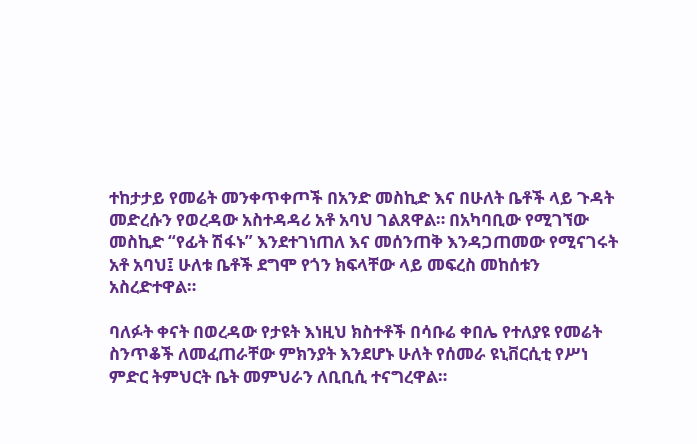ተከታታይ የመሬት መንቀጥቀጦች በአንድ መስኪድ እና በሁለት ቤቶች ላይ ጉዳት መድረሱን የወረዳው አስተዳዳሪ አቶ አባህ ገልጸዋል። በአካባቢው የሚገኘው መስኪድ “የፊት ሽፋኑ” እንደተገነጠለ እና መሰንጠቅ እንዳጋጠመው የሚናገሩት አቶ አባህ፤ ሁለቱ ቤቶች ደግሞ የጎን ክፍላቸው ላይ መፍረስ መከሰቱን አስረድተዋል።

ባለፉት ቀናት በወረዳው የታዩት እነዚህ ክስተቶች በሳቡሬ ቀበሌ የተለያዩ የመሬት ስንጥቆች ለመፈጠራቸው ምክንያት እንደሆኑ ሁለት የሰመራ ዩኒቨርሲቲ የሥነ ምድር ትምህርት ቤት መምህራን ለቢቢሲ ተናግረዋል።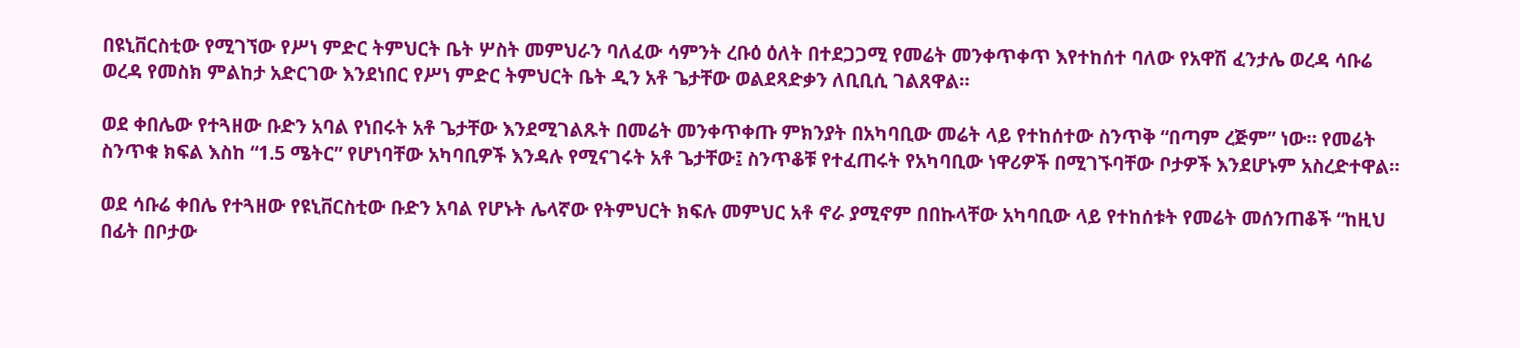በዩኒቨርስቲው የሚገኘው የሥነ ምድር ትምህርት ቤት ሦስት መምህራን ባለፈው ሳምንት ረቡዕ ዕለት በተደጋጋሚ የመሬት መንቀጥቀጥ እየተከሰተ ባለው የአዋሽ ፈንታሌ ወረዳ ሳቡሬ ወረዳ የመስክ ምልከታ አድርገው እንደነበር የሥነ ምድር ትምህርት ቤት ዲን አቶ ጌታቸው ወልደጻድቃን ለቢቢሲ ገልጸዋል።

ወደ ቀበሌው የተጓዘው ቡድን አባል የነበሩት አቶ ጌታቸው እንደሚገልጹት በመሬት መንቀጥቀጡ ምክንያት በአካባቢው መሬት ላይ የተከሰተው ስንጥቅ “በጣም ረጅም” ነው። የመሬት ስንጥቁ ክፍል እስከ “1.5 ሜትር” የሆነባቸው አካባቢዎች እንዳሉ የሚናገሩት አቶ ጌታቸው፤ ስንጥቆቹ የተፈጠሩት የአካባቢው ነዋሪዎች በሚገኙባቸው ቦታዎች እንደሆኑም አስረድተዋል።

ወደ ሳቡሬ ቀበሌ የተጓዘው የዩኒቨርስቲው ቡድን አባል የሆኑት ሌላኛው የትምህርት ክፍሉ መምህር አቶ ኖራ ያሚኖም በበኩላቸው አካባቢው ላይ የተከሰቱት የመሬት መሰንጠቆች “ከዚህ በፊት በቦታው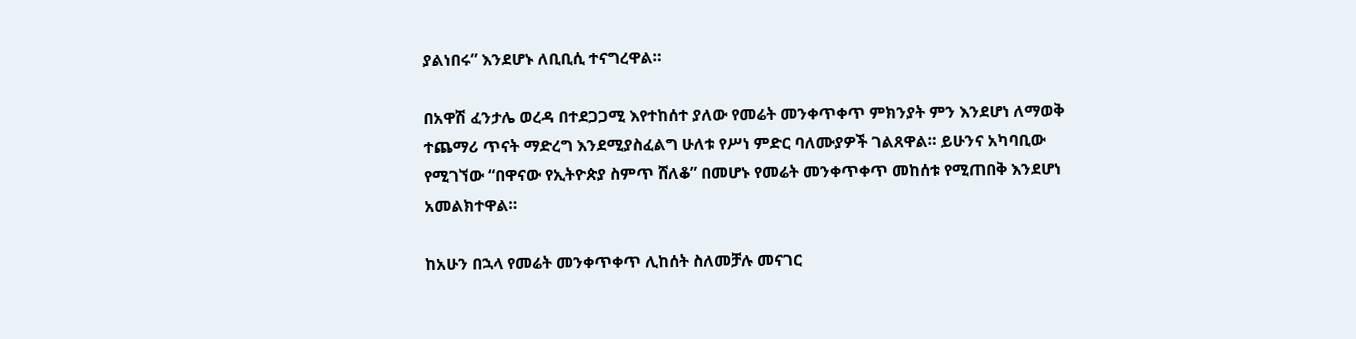ያልነበሩ” እንደሆኑ ለቢቢሲ ተናግረዋል።

በአዋሽ ፈንታሌ ወረዳ በተደጋጋሚ እየተከሰተ ያለው የመሬት መንቀጥቀጥ ምክንያት ምን እንደሆነ ለማወቅ ተጨማሪ ጥናት ማድረግ እንደሚያስፈልግ ሁለቱ የሥነ ምድር ባለሙያዎች ገልጸዋል። ይሁንና አካባቢው የሚገኘው “በዋናው የኢትዮጵያ ስምጥ ሸለቆ” በመሆኑ የመሬት መንቀጥቀጥ መከሰቱ የሚጠበቅ እንደሆነ አመልክተዋል።

ከአሁን በኋላ የመሬት መንቀጥቀጥ ሊከሰት ስለመቻሉ መናገር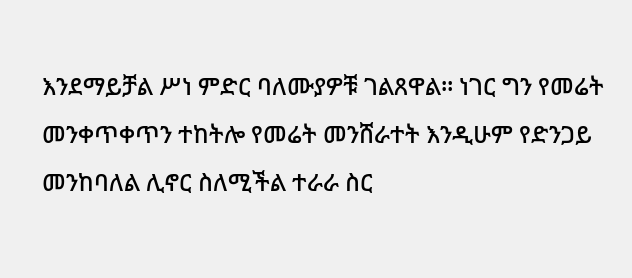እንደማይቻል ሥነ ምድር ባለሙያዎቹ ገልጸዋል። ነገር ግን የመሬት መንቀጥቀጥን ተከትሎ የመሬት መንሸራተት እንዲሁም የድንጋይ መንከባለል ሊኖር ስለሚችል ተራራ ስር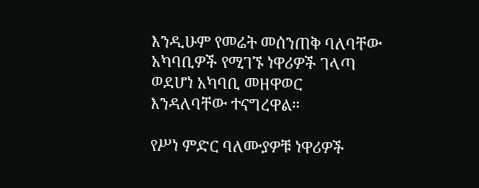እንዲሁም የመሬት መሰንጠቅ ባለባቸው አካባቢዎች የሚገኙ ነዋሪዎች ገላጣ ወደሆነ አካባቢ መዘዋወር እንዳለባቸው ተናግረዋል።

የሥነ ምድር ባለሙያዎቹ ነዋሪዎች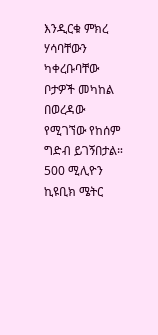እንዲርቁ ምክረ ሃሳባቸውን ካቀረቡባቸው ቦታዎች መካከል በወረዳው የሚገኘው የከሰም ግድብ ይገኝበታል። 500 ሚሊዮን ኪዩቢክ ሜትር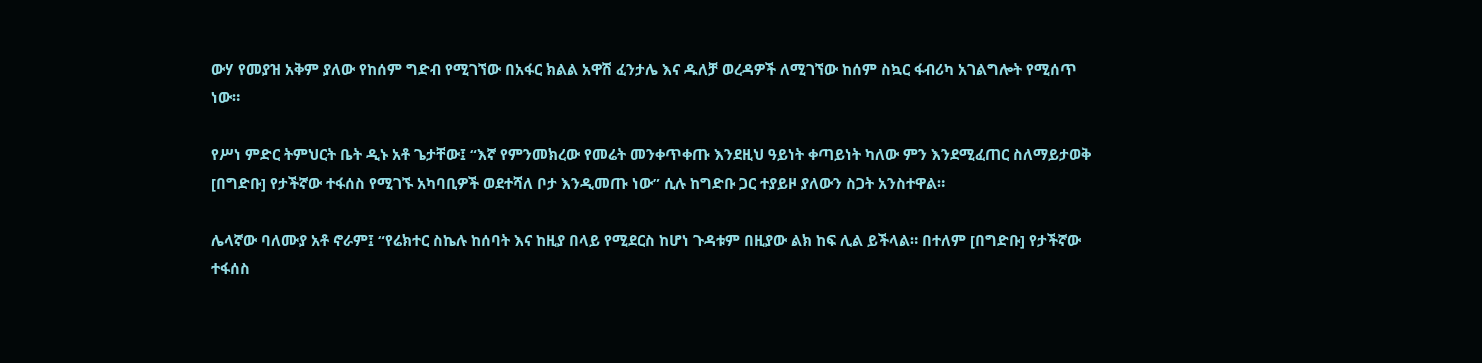ውሃ የመያዝ አቅም ያለው የከሰም ግድብ የሚገኘው በአፋር ክልል አዋሽ ፈንታሌ እና ዱለቻ ወረዳዎች ለሚገኘው ከሰም ስኳር ፋብሪካ አገልግሎት የሚሰጥ ነው።

የሥነ ምድር ትምህርት ቤት ዲኑ አቶ ጌታቸው፤ “እኛ የምንመክረው የመሬት መንቀጥቀጡ እንደዚህ ዓይነት ቀጣይነት ካለው ምን እንደሚፈጠር ስለማይታወቅ [በግድቡ] የታችኛው ተፋሰስ የሚገኙ አካባቢዎች ወደተሻለ ቦታ እንዲመጡ ነው” ሲሉ ከግድቡ ጋር ተያይዞ ያለውን ስጋት አንስተዋል።

ሌላኛው ባለሙያ አቶ ኖራም፤ “የሬክተር ስኬሉ ከሰባት እና ከዚያ በላይ የሚደርስ ከሆነ ጉዳቱም በዚያው ልክ ከፍ ሊል ይችላል። በተለም [በግድቡ] የታችኛው ተፋሰስ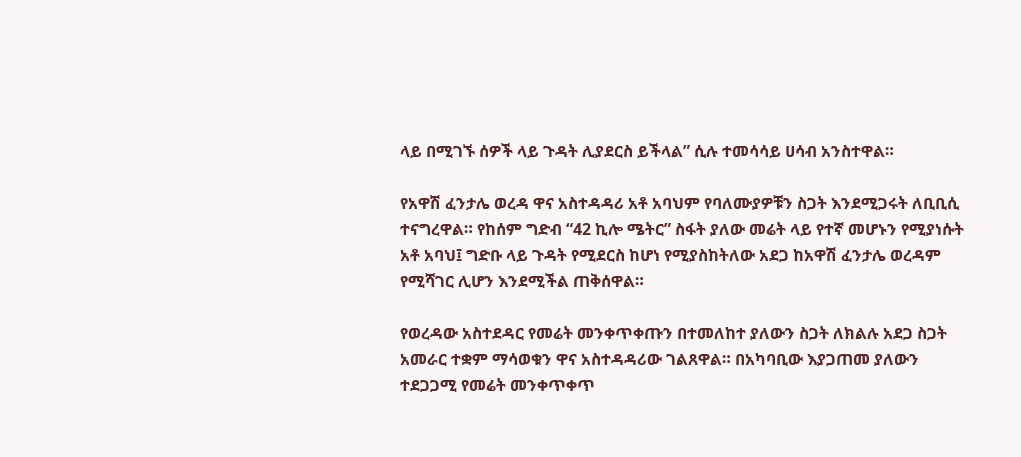ላይ በሚገኙ ሰዎች ላይ ጉዳት ሊያደርስ ይችላል” ሲሉ ተመሳሳይ ሀሳብ አንስተዋል።

የአዋሽ ፈንታሌ ወረዳ ዋና አስተዳዳሪ አቶ አባህም የባለሙያዎቹን ስጋት እንደሚጋሩት ለቢቢሲ ተናግረዋል። የከሰም ግድብ “42 ኪሎ ሜትር” ስፋት ያለው መሬት ላይ የተኛ መሆኑን የሚያነሱት አቶ አባህ፤ ግድቡ ላይ ጉዳት የሚደርስ ከሆነ የሚያስከትለው አደጋ ከአዋሽ ፈንታሌ ወረዳም የሚሻገር ሊሆን እንደሚችል ጠቅሰዋል።

የወረዳው አስተደዳር የመሬት መንቀጥቀጡን በተመለከተ ያለውን ስጋት ለክልሉ አደጋ ስጋት አመራር ተቋም ማሳወቁን ዋና አስተዳዳሪው ገልጸዋል። በአካባቢው እያጋጠመ ያለውን ተደጋጋሚ የመሬት መንቀጥቀጥ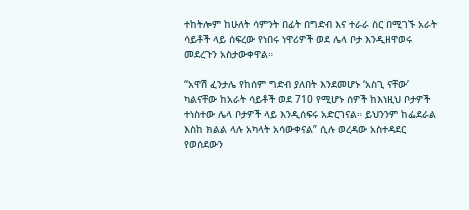ተከትሎም ከሁለት ሳምንት በፊት በግድብ እና ተራራ ስር በሚገኙ አራት ሳይቶች ላይ ሰፍረው የነበሩ ነዋሪዎች ወደ ሌላ ቦታ እንዲዘዋወሩ መደረጉን አስታውቀዋል።

“አዋሽ ፈንታሌ የከሰም ግድብ ያለበት እንደመሆኑ ‘አስጊ ናቸው’ ካልናቸው ከአራት ሳይቶች ወደ 710 የሚሆኑ ሰዎች ከእነዚህ ቦታዎች ተነስተው ሌላ ቦታዎች ላይ እንዲሰፍሩ አድርገናል። ይህንንም ከፌደራል እስከ ክልል ላሉ አካላት አሳውቀናል” ሲሉ ወረዳው አስተዳደር የወሰደውን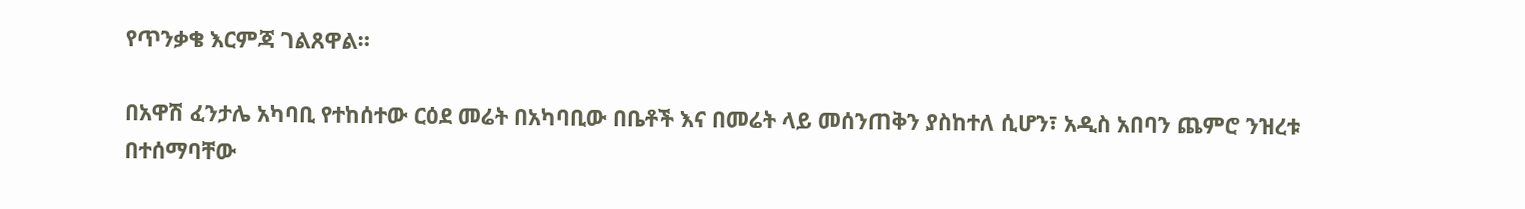የጥንቃቄ እርምጃ ገልጸዋል።

በአዋሽ ፈንታሌ አካባቢ የተከሰተው ርዕደ መሬት በአካባቢው በቤቶች እና በመሬት ላይ መሰንጠቅን ያስከተለ ሲሆን፣ አዲስ አበባን ጨምሮ ንዝረቱ በተሰማባቸው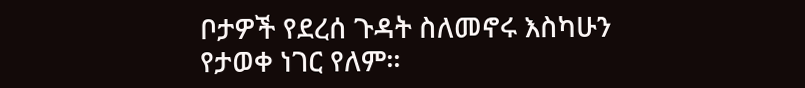ቦታዎች የደረሰ ጉዳት ስለመኖሩ እስካሁን የታወቀ ነገር የለም።